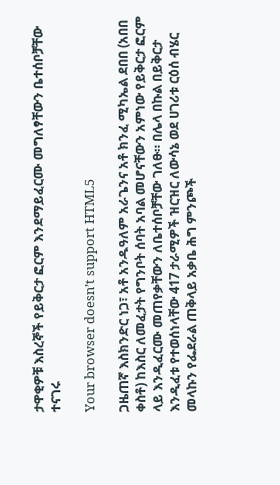ታዋቂዎቹ እስረኞች የይቅርታ ፎርም እንደማይፈርሙ መግለፃቸውን ቤተሰቦቻቸው ተናገሩ

Your browser doesn’t support HTML5

ጋዜጠኛ እስክንድር ነጋ፣ አቶ አንዱዓለም አራጌንና አቶ ክንፈ ሚካኤል ደበበ (አበበ ቀስቶ) ከእስር ለመፈታት የግንቦት ሰባት አባል መሆናቸውን አምነው የይቅርታ ፎርም ላይ እንዲፈርሙ መጠየቃቸውን ለቤተሰቦቻቸው ገለፁ። በሌላ በኩል በይቅርታ እንዲፈቱ የተወሰነላቸው 417 ታራሚዎች ዝርዝር ለውሳኔ ወደ ሀገሪቱ ርዕሰ ብሄር መላኩን የፌደራል ጠቅላይ አቃቤ ሕግ ምንጮች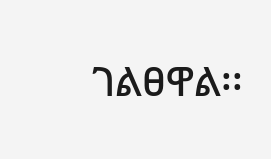ገልፀዋል፡፡